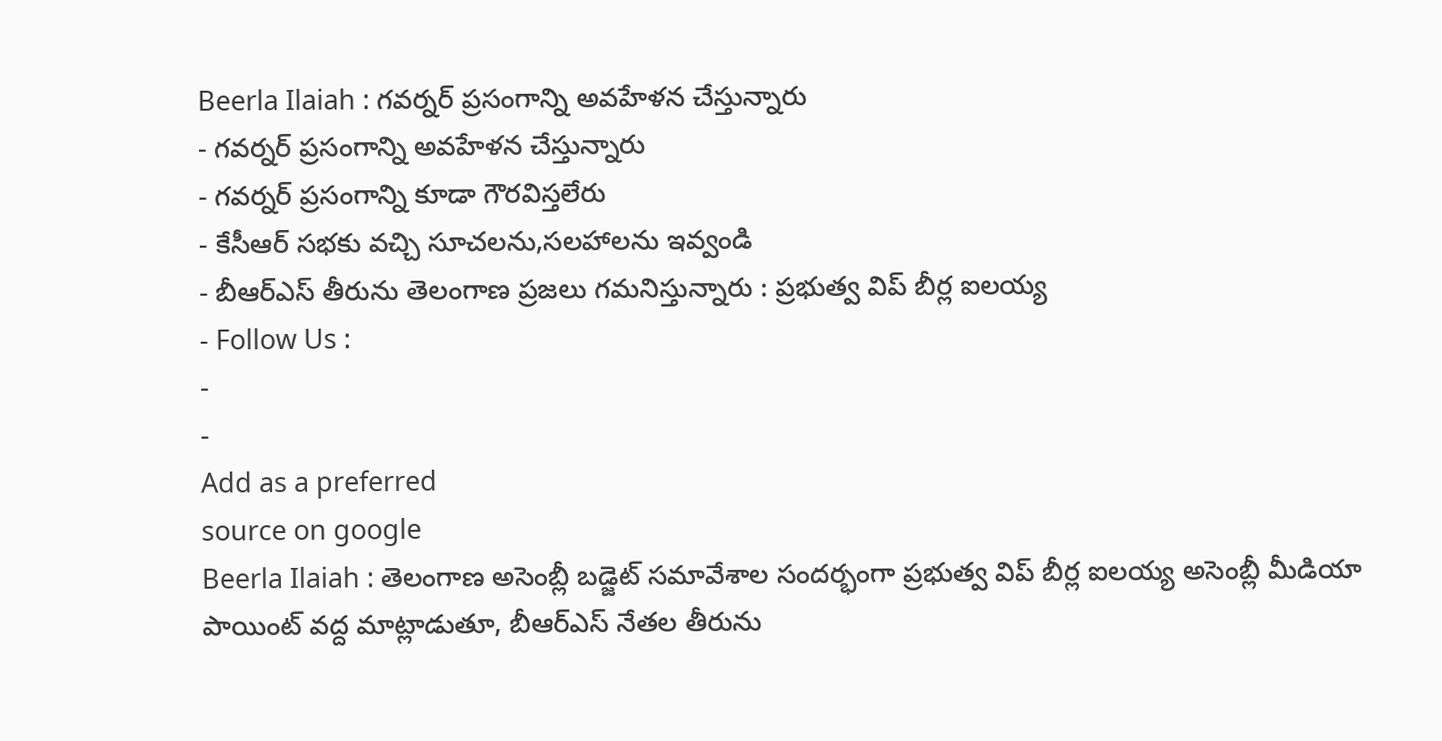Beerla Ilaiah : గవర్నర్ ప్రసంగాన్ని అవహేళన చేస్తున్నారు
- గవర్నర్ ప్రసంగాన్ని అవహేళన చేస్తున్నారు
- గవర్నర్ ప్రసంగాన్ని కూడా గౌరవిస్తలేరు
- కేసీఆర్ సభకు వచ్చి సూచలను,సలహాలను ఇవ్వండి
- బీఆర్ఎస్ తీరును తెలంగాణ ప్రజలు గమనిస్తున్నారు : ప్రభుత్వ విప్ బీర్ల ఐలయ్య
- Follow Us :
-
-
Add as a preferred
source on google
Beerla Ilaiah : తెలంగాణ అసెంబ్లీ బడ్జెట్ సమావేశాల సందర్భంగా ప్రభుత్వ విప్ బీర్ల ఐలయ్య అసెంబ్లీ మీడియా పాయింట్ వద్ద మాట్లాడుతూ, బీఆర్ఎస్ నేతల తీరును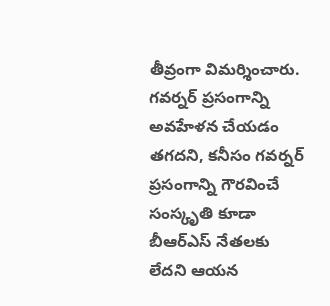తీవ్రంగా విమర్శించారు. గవర్నర్ ప్రసంగాన్ని అవహేళన చేయడం తగదని, కనీసం గవర్నర్ ప్రసంగాన్ని గౌరవించే సంస్కృతి కూడా బీఆర్ఎస్ నేతలకు లేదని ఆయన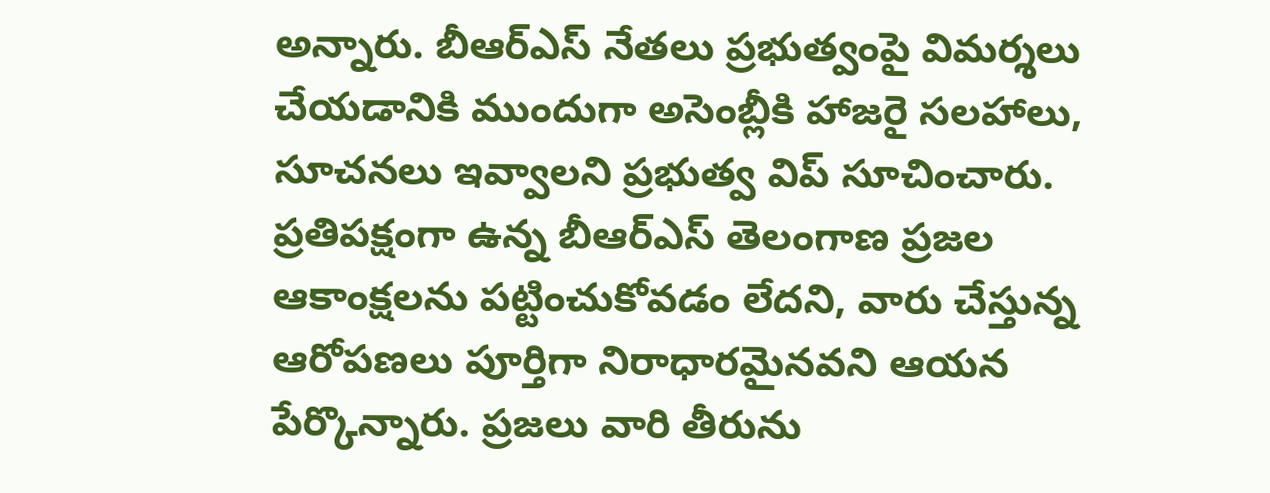అన్నారు. బీఆర్ఎస్ నేతలు ప్రభుత్వంపై విమర్శలు చేయడానికి ముందుగా అసెంబ్లీకి హాజరై సలహాలు, సూచనలు ఇవ్వాలని ప్రభుత్వ విప్ సూచించారు. ప్రతిపక్షంగా ఉన్న బీఆర్ఎస్ తెలంగాణ ప్రజల ఆకాంక్షలను పట్టించుకోవడం లేదని, వారు చేస్తున్న ఆరోపణలు పూర్తిగా నిరాధారమైనవని ఆయన పేర్కొన్నారు. ప్రజలు వారి తీరును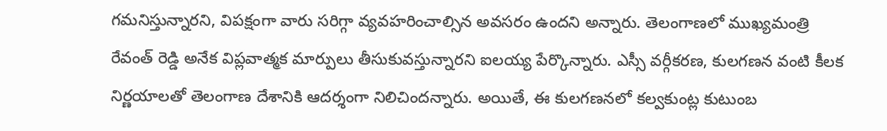గమనిస్తున్నారని, విపక్షంగా వారు సరిగ్గా వ్యవహరించాల్సిన అవసరం ఉందని అన్నారు. తెలంగాణలో ముఖ్యమంత్రి రేవంత్ రెడ్డి అనేక విప్లవాత్మక మార్పులు తీసుకువస్తున్నారని ఐలయ్య పేర్కొన్నారు. ఎస్సీ వర్గీకరణ, కులగణన వంటి కీలక నిర్ణయాలతో తెలంగాణ దేశానికి ఆదర్శంగా నిలిచిందన్నారు. అయితే, ఈ కులగణనలో కల్వకుంట్ల కుటుంబ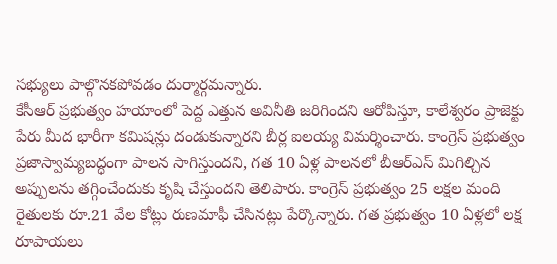సభ్యులు పాల్గొనకపోవడం దుర్మార్గమన్నారు.
కేసీఆర్ ప్రభుత్వం హయాంలో పెద్ద ఎత్తున అవినీతి జరిగిందని ఆరోపిస్తూ, కాలేశ్వరం ప్రాజెక్టు పేరు మీద భారీగా కమిషన్లు దండుకున్నారని బీర్ల ఐలయ్య విమర్శించారు. కాంగ్రెస్ ప్రభుత్వం ప్రజాస్వామ్యబద్ధంగా పాలన సాగిస్తుందని, గత 10 ఏళ్ల పాలనలో బీఆర్ఎస్ మిగిల్చిన అప్పులను తగ్గించేందుకు కృషి చేస్తుందని తెలిపారు. కాంగ్రెస్ ప్రభుత్వం 25 లక్షల మంది రైతులకు రూ.21 వేల కోట్లు రుణమాఫీ చేసినట్లు పేర్కొన్నారు. గత ప్రభుత్వం 10 ఏళ్లలో లక్ష రూపాయలు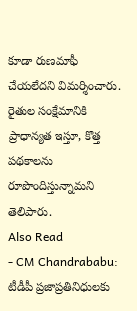కూడా రుణమాఫీ చేయలేదని విమర్శించారు. రైతుల సంక్షేమానికి ప్రాధాన్యత ఇస్తూ, కొత్త పథకాలను రూపొందిస్తున్నామని తెలిపారు.
Also Read
- CM Chandrababu: టీడీపీ ప్రజాప్రతినిధులకు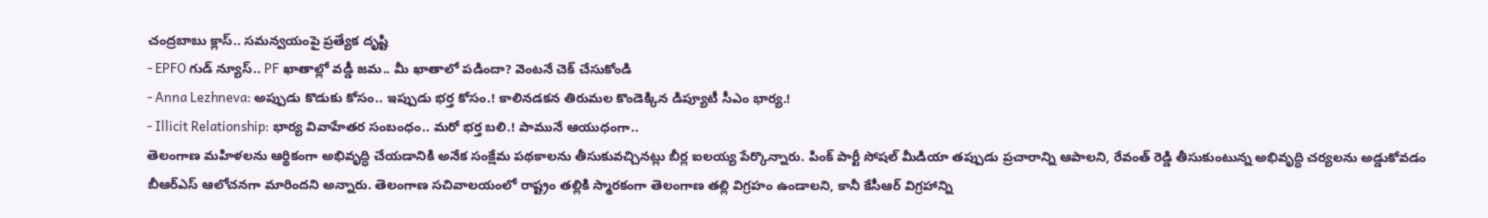చంద్రబాబు క్లాస్.. సమన్వయంపై ప్రత్యేక దృష్టి
- EPFO గుడ్ న్యూస్.. PF ఖాతాల్లో వడ్డీ జమ.. మీ ఖాతాలో పడిందా? వెంటనే చెక్ చేసుకోండి
- Anna Lezhneva: అప్పుడు కొడుకు కోసం.. ఇప్పుడు భర్త కోసం.! కాలినడకన తిరుమల కొండెక్కిన డిప్యూటీ సీఎం భార్య.!
- Illicit Relationship: భార్య వివాహేతర సంబంధం.. మరో భర్త బలి.! పామునే ఆయుధంగా..
తెలంగాణ మహిళలను ఆర్థికంగా అభివృద్ధి చేయడానికి అనేక సంక్షేమ పథకాలను తీసుకువచ్చినట్లు బీర్ల ఐలయ్య పేర్కొన్నారు. పింక్ పార్టీ సోషల్ మీడియా తప్పుడు ప్రచారాన్ని ఆపాలని, రేవంత్ రెడ్డి తీసుకుంటున్న అభివృద్ధి చర్యలను అడ్డుకోవడం బీఆర్ఎస్ ఆలోచనగా మారిందని అన్నారు. తెలంగాణ సచివాలయంలో రాష్ట్రం తల్లికి స్మారకంగా తెలంగాణ తల్లి విగ్రహం ఉండాలని, కానీ కేసీఆర్ విగ్రహాన్ని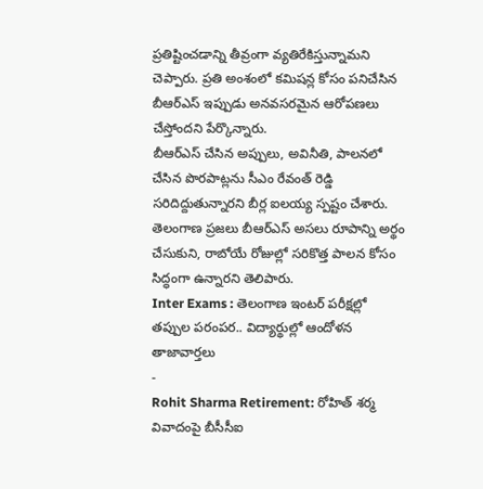ప్రతిష్టించడాన్ని తీవ్రంగా వ్యతిరేకిస్తున్నామని చెప్పారు. ప్రతి అంశంలో కమిషన్ల కోసం పనిచేసిన బీఆర్ఎస్ ఇప్పుడు అనవసరమైన ఆరోపణలు చేస్తోందని పేర్కొన్నారు.
బీఆర్ఎస్ చేసిన అప్పులు, అవినీతి, పాలనలో చేసిన పొరపాట్లను సీఎం రేవంత్ రెడ్డి సరిదిద్దుతున్నారని బీర్ల ఐలయ్య స్పష్టం చేశారు. తెలంగాణ ప్రజలు బీఆర్ఎస్ అసలు రూపాన్ని అర్థం చేసుకుని, రాబోయే రోజుల్లో సరికొత్త పాలన కోసం సిద్ధంగా ఉన్నారని తెలిపారు.
Inter Exams : తెలంగాణ ఇంటర్ పరీక్షల్లో తప్పుల పరంపర.. విద్యార్థుల్లో ఆందోళన
తాజావార్తలు
-
Rohit Sharma Retirement: రోహిత్ శర్మ వివాదంపై బీసీసీఐ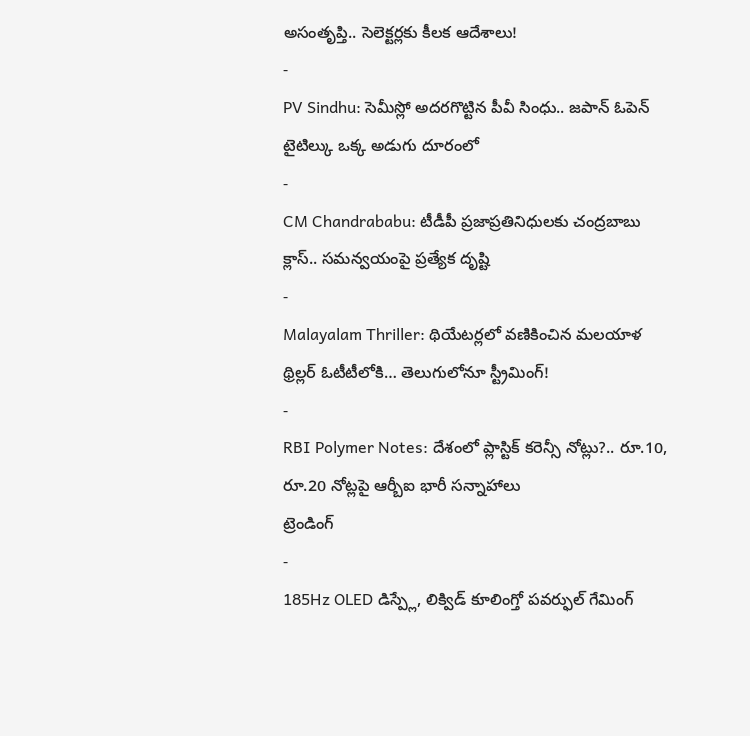అసంతృప్తి.. సెలెక్టర్లకు కీలక ఆదేశాలు!
-
PV Sindhu: సెమీస్లో అదరగొట్టిన పీవీ సింధు.. జపాన్ ఓపెన్ టైటిల్కు ఒక్క అడుగు దూరంలో
-
CM Chandrababu: టీడీపీ ప్రజాప్రతినిధులకు చంద్రబాబు క్లాస్.. సమన్వయంపై ప్రత్యేక దృష్టి
-
Malayalam Thriller: థియేటర్లలో వణికించిన మలయాళ థ్రిల్లర్ ఓటీటీలోకి… తెలుగులోనూ స్ట్రీమింగ్!
-
RBI Polymer Notes: దేశంలో ప్లాస్టిక్ కరెన్సీ నోట్లు?.. రూ.10, రూ.20 నోట్లపై ఆర్బీఐ భారీ సన్నాహాలు
ట్రెండింగ్
-
185Hz OLED డిస్ప్లే, లిక్విడ్ కూలింగ్తో పవర్ఫుల్ గేమింగ్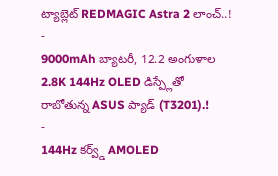ట్యాబ్లెట్ REDMAGIC Astra 2 లాంచ్..!
-
9000mAh బ్యాటరీ, 12.2 అంగుళాల 2.8K 144Hz OLED డిస్ప్లేతో రాబోతున్న ASUS ప్యాడ్ (T3201).!
-
144Hz కర్వ్డ్ AMOLED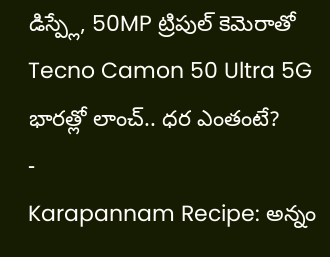డిస్ప్లే, 50MP ట్రిపుల్ కెమెరాతో Tecno Camon 50 Ultra 5G భారత్లో లాంచ్.. ధర ఎంతంటే?
-
Karapannam Recipe: అన్నం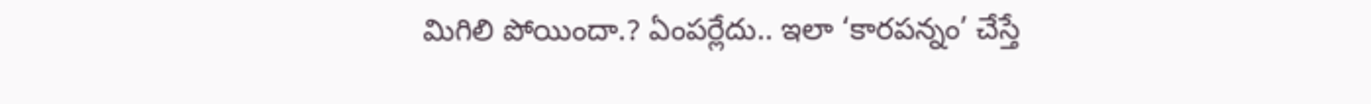మిగిలి పోయిందా.? ఏంపర్లేదు.. ఇలా ‘కారపన్నం’ చేస్తే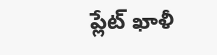ప్లేట్ ఖాళీ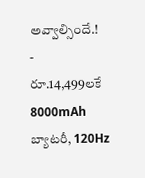అవ్వాల్సిందే.!
-
రూ.14,499లకే 8000mAh బ్యాటరీ, 120Hz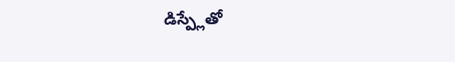డిస్ప్లేతో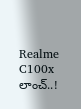Realme C100x లాంచ్..!